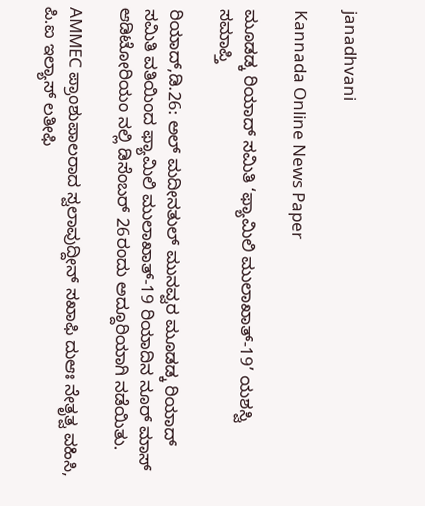janadhvani

Kannada Online News Paper

ಮೂಡಡ್ಕ ರಿಯಾದ್ ಸಮಿತಿ ‘ಫ್ಯಾಮಿಲಿ ಮುಲಾಖಾತ್-19’ ಯಶಸ್ವಿ ಸಮಾಪ್ತಿ

ರಿಯಾದ್,ಡಿ.26: ಅಲ್ ಮದೀನತುಲ್ ಮುನವ್ವರ ಮೂಡಡ್ಕ ರಿಯಾದ್ ಸಮಿತಿ ವತಿಯಿಂದ ಫ್ಯಾಮಿಲಿ ಮುಲಾಖಾತ್-19 ರಿಯಾದಿನ ನೂರ್ ಮಾಸ್ ಆಡಿಟೋರಿಯಂ ನಲ್ಲಿ ಡಿಸೆಂಬರ್ 26ರಂದು ಅದ್ದೂರಿಯಾಗಿ ನಡೆಯಿತು.

AMMEC ಪ್ರಾಂಶುಪಾಲರಾದ ಸ್ವಲಾವುದ್ದೀನ್ ಸಖಾಫಿ ದುಆಃ ನೇತೃತ್ವ ವಹಿಸಿ, ಪಿ.ಐ ಇಲ್ಯಾಸ್ ಲತೀಫಿ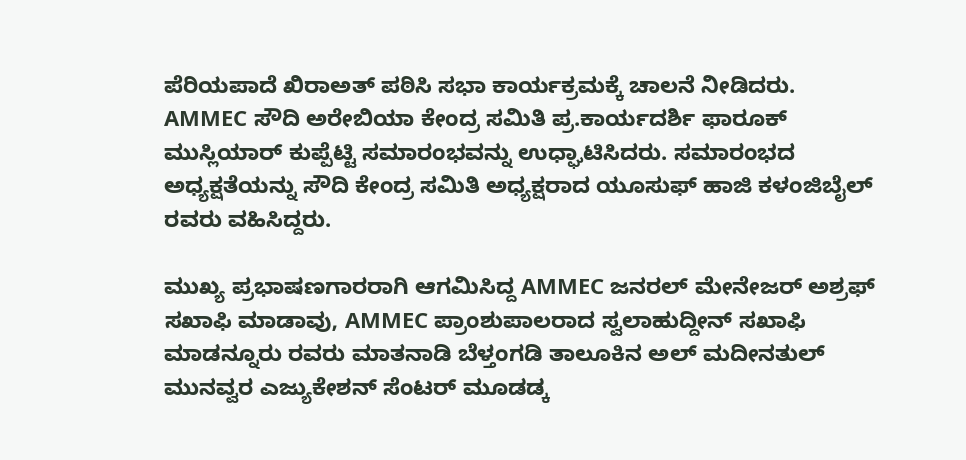ಪೆರಿಯಪಾದೆ ಖಿರಾಅತ್ ಪಠಿಸಿ ಸಭಾ ಕಾರ್ಯಕ್ರಮಕ್ಕೆ ಚಾಲನೆ ನೀಡಿದರು. AMMEC ಸೌದಿ ಅರೇಬಿಯಾ ಕೇಂದ್ರ ಸಮಿತಿ ಪ್ರ.ಕಾರ್ಯದರ್ಶಿ ಫಾರೂಕ್ ಮುಸ್ಲಿಯಾರ್ ಕುಪ್ಪೆಟ್ಟಿ ಸಮಾರಂಭವನ್ನು ಉಧ್ಘಾಟಿಸಿದರು. ಸಮಾರಂಭದ ಅಧ್ಯಕ್ಷತೆಯನ್ನು ಸೌದಿ ಕೇಂದ್ರ ಸಮಿತಿ ಅಧ್ಯಕ್ಷರಾದ ಯೂಸುಫ್ ಹಾಜಿ ಕಳಂಜಿಬೈಲ್ ರವರು ವಹಿಸಿದ್ದರು.

ಮುಖ್ಯ ಪ್ರಭಾಷಣಗಾರರಾಗಿ ಆಗಮಿಸಿದ್ದ AMMEC ಜನರಲ್ ಮೇನೇಜರ್ ಅಶ್ರಫ್ ಸಖಾಫಿ ಮಾಡಾವು, AMMEC ಪ್ರಾಂಶುಪಾಲರಾದ ಸ್ವಲಾಹುದ್ದೀನ್ ಸಖಾಫಿ ಮಾಡನ್ನೂರು ರವರು ಮಾತನಾಡಿ ಬೆಳ್ತಂಗಡಿ ತಾಲೂಕಿನ ಅಲ್ ಮದೀನತುಲ್ ಮುನವ್ವರ ಎಜ್ಯುಕೇಶನ್ ಸೆಂಟರ್ ಮೂಡಡ್ಕ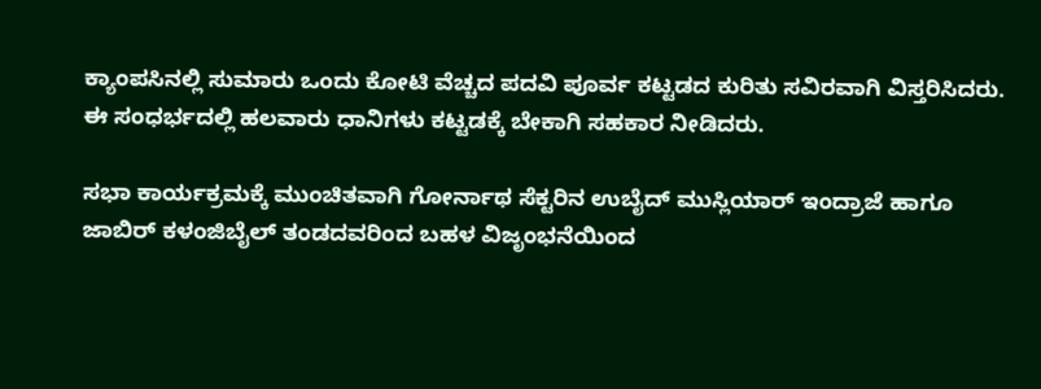ಕ್ಯಾಂಪಸಿನಲ್ಲಿ ಸುಮಾರು ಒಂದು ಕೋಟಿ ವೆಚ್ಚದ ಪದವಿ ಪೂರ್ವ ಕಟ್ಟಡದ ಕುರಿತು ಸವಿರವಾಗಿ ವಿಸ್ತರಿಸಿದರು. ಈ ಸಂಧರ್ಭದಲ್ಲಿ ಹಲವಾರು ಧಾನಿಗಳು ಕಟ್ಟಡಕ್ಕೆ ಬೇಕಾಗಿ ಸಹಕಾರ ನೀಡಿದರು.

ಸಭಾ ಕಾರ್ಯಕ್ರಮಕ್ಕೆ ಮುಂಚಿತವಾಗಿ ಗೋರ್ನಾಥ ಸೆಕ್ಟರಿನ ಉಬೈದ್ ಮುಸ್ಲಿಯಾರ್ ಇಂದ್ರಾಜೆ ಹಾಗೂ ಜಾಬಿರ್ ಕಳಂಜಿಬೈಲ್ ತಂಡದವರಿಂದ ಬಹಳ ವಿಜೃಂಭನೆಯಿಂದ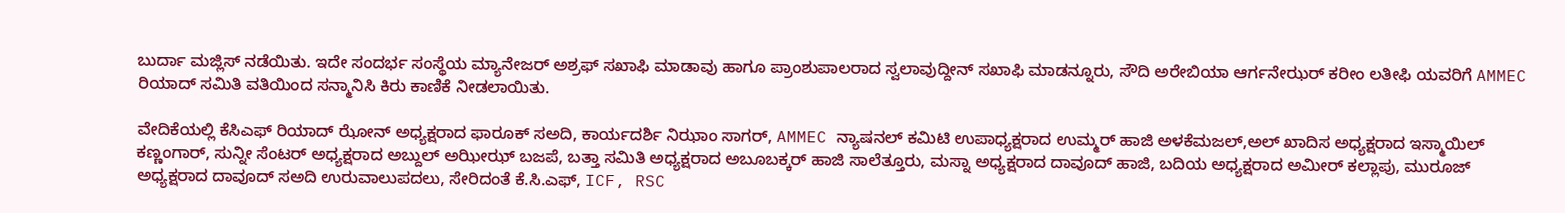ಬುರ್ದಾ ಮಜ್ಲಿಸ್ ನಡೆಯಿತು. ಇದೇ ಸಂದರ್ಭ ಸಂಸ್ಥೆಯ ಮ್ಯಾನೇಜರ್ ಅಶ್ರಫ್ ಸಖಾಫಿ ಮಾಡಾವು ಹಾಗೂ ಪ್ರಾಂಶುಪಾಲರಾದ ಸ್ವಲಾವುದ್ದೀನ್ ಸಖಾಫಿ ಮಾಡನ್ನೂರು, ಸೌದಿ ಅರೇಬಿಯಾ ಆರ್ಗನೇಝರ್ ಕರೀಂ ಲತೀಫಿ ಯವರಿಗೆ AMMEC ರಿಯಾದ್ ಸಮಿತಿ ವತಿಯಿಂದ ಸನ್ಮಾನಿಸಿ ಕಿರು ಕಾಣಿಕೆ ನೀಡಲಾಯಿತು.

ವೇದಿಕೆಯಲ್ಲಿ ಕೆಸಿಎಫ್ ರಿಯಾದ್ ಝೋನ್ ಅಧ್ಯಕ್ಷರಾದ ಫಾರೂಕ್ ಸಅದಿ, ಕಾರ್ಯದರ್ಶಿ ನಿಝಾಂ ಸಾಗರ್, AMMEC ನ್ಯಾಷನಲ್ ಕಮಿಟಿ ಉಪಾಧ್ಯಕ್ಷರಾದ ಉಮ್ಮರ್ ಹಾಜಿ ಅಳಕೆಮಜಲ್,ಅಲ್ ಖಾದಿಸ ಅಧ್ಯಕ್ಷರಾದ ಇಸ್ಮಾಯಿಲ್ ಕಣ್ಣಂಗಾರ್, ಸುನ್ನೀ ಸೆಂಟರ್ ಅಧ್ಯಕ್ಷರಾದ ಅಬ್ದುಲ್ ಅಝೀಝ್ ಬಜಪೆ, ಬತ್ತಾ ಸಮಿತಿ ಅಧ್ಯಕ್ಷರಾದ ಅಬೂಬಕ್ಕರ್ ಹಾಜಿ ಸಾಲೆತ್ತೂರು, ಮಸ್ನಾ ಅಧ್ಯಕ್ಷರಾದ ದಾವೂದ್ ಹಾಜಿ, ಬದಿಯ ಅಧ್ಯಕ್ಷರಾದ ಅಮೀರ್ ಕಲ್ಲಾಪು, ಮುರೂಜ್ ಅಧ್ಯಕ್ಷರಾದ ದಾವೂದ್ ಸಅದಿ ಉರುವಾಲುಪದಲು, ಸೇರಿದಂತೆ ಕೆ.ಸಿ.ಎಫ್, ICF, RSC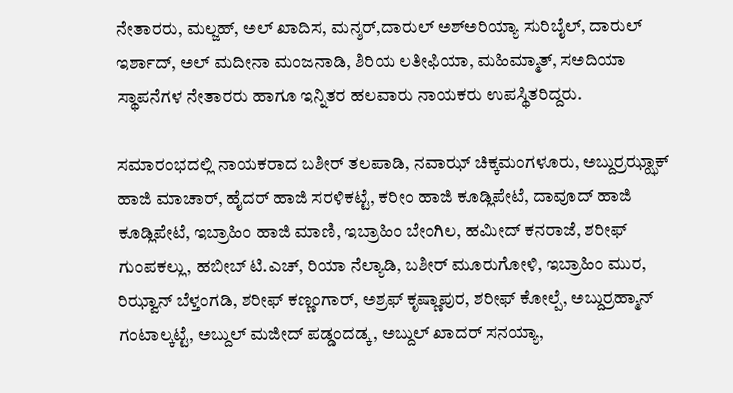ನೇತಾರರು, ಮಲ್ಜಹ್, ಅಲ್ ಖಾದಿಸ, ಮನ್ಶರ್,ದಾರುಲ್ ಅಶ್ಅರಿಯ್ಯಾ ಸುರಿಬೈಲ್, ದಾರುಲ್ ಇರ್ಶಾದ್, ಅಲ್ ಮದೀನಾ ಮಂಜನಾಡಿ, ಶಿರಿಯ ಲತೀಫಿಯಾ, ಮಹಿಮ್ಮಾತ್, ಸಅದಿಯಾ ಸ್ಥಾಪನೆಗಳ ನೇತಾರರು ಹಾಗೂ ಇನ್ನಿತರ ಹಲವಾರು ನಾಯಕರು ಉಪಸ್ಥಿತರಿದ್ದರು.

ಸಮಾರಂಭದಲ್ಲಿ ನಾಯಕರಾದ ಬಶೀರ್ ತಲಪಾಡಿ, ನವಾಝ್ ಚಿಕ್ಕಮಂಗಳೂರು, ಅಬ್ದುರ್ರಝ್ಝಾಕ್ ಹಾಜಿ ಮಾಚಾರ್, ಹೈದರ್ ಹಾಜಿ ಸರಳಿಕಟ್ಟೆ, ಕರೀಂ ಹಾಜಿ ಕೂಡ್ಲಿಪೇಟೆ, ದಾವೂದ್ ಹಾಜಿ ಕೂಡ್ಲಿಪೇಟೆ, ಇಬ್ರಾಹಿಂ ಹಾಜಿ ಮಾಣಿ, ಇಬ್ರಾಹಿಂ ಬೇಂಗಿಲ, ಹಮೀದ್ ಕನರಾಜೆ, ಶರೀಫ್ ಗುಂಪಕಲ್ಲು, ಹಬೀಬ್ ಟಿ.ಎಚ್, ರಿಯಾ ನೆಲ್ಯಾಡಿ, ಬಶೀರ್ ಮೂರುಗೋಳಿ, ಇಬ್ರಾಹಿಂ ಮುರ, ರಿಝ್ವಾನ್ ಬೆಳ್ತಂಗಡಿ, ಶರೀಫ್ ಕಣ್ಣಂಗಾರ್, ಅಶ್ರಫ್ ಕೃಷ್ಣಾಪುರ, ಶರೀಫ್ ಕೋಲ್ಪೆ, ಅಬ್ದುರ್ರಹ್ಮಾನ್ ಗಂಟಾಲ್ಕಟ್ಟೆ, ಅಬ್ದುಲ್ ಮಜೀದ್ ಪಡ್ಡಂದಡ್ಕ, ಅಬ್ದುಲ್ ಖಾದರ್ ಸನಯ್ಯಾ,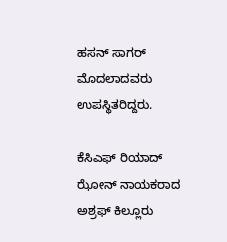ಹಸನ್ ಸಾಗರ್ ಮೊದಲಾದವರು ಉಪಸ್ಥಿತರಿದ್ದರು.

ಕೆಸಿಎಫ್ ರಿಯಾದ್ ಝೋನ್ ನಾಯಕರಾದ ಅಶ್ರಫ್ ಕಿಲ್ಲೂರು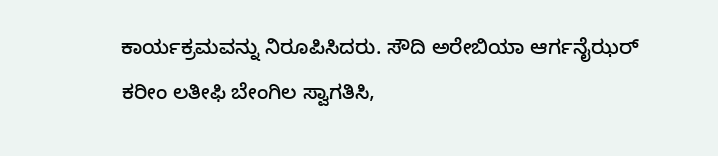ಕಾರ್ಯಕ್ರಮವನ್ನು ನಿರೂಪಿಸಿದರು. ಸೌದಿ ಅರೇಬಿಯಾ ಆರ್ಗನೈಝರ್ ಕರೀಂ ಲತೀಫಿ ಬೇಂಗಿಲ ಸ್ವಾಗತಿಸಿ,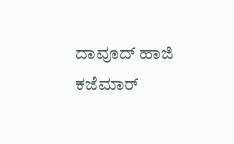ದಾವೂದ್ ಹಾಜಿ ಕಜೆಮಾರ್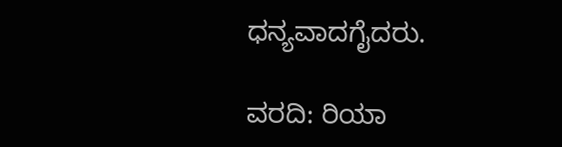ಧನ್ಯವಾದಗೈದರು.

ವರದಿ: ರಿಯಾ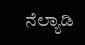ನೆಲ್ಯಾಡಿ